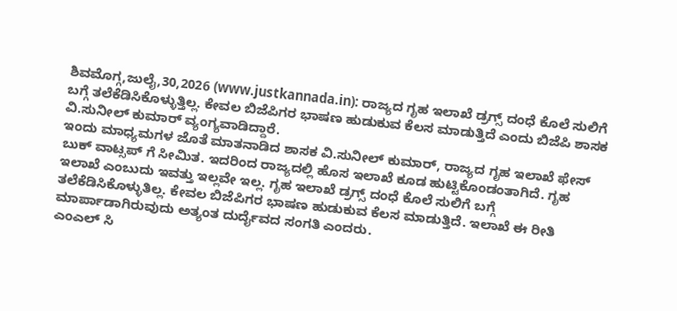ಶಿವಮೊಗ್ಗ,ಜುಲೈ,30,2026 (www.justkannada.in): ರಾಜ್ಯದ ಗೃಹ ಇಲಾಖೆ ಡ್ರಗ್ಸ್ ದಂಧೆ ಕೊಲೆ ಸುಲಿಗೆ ಬಗ್ಗೆ ತಲೆಕೆಡಿಸಿಕೊಳ್ಳುತ್ತಿಲ್ಲ. ಕೇವಲ ಬಿಜೆಪಿಗರ ಭಾಷಣ ಹುಡುಕುವ ಕೆಲಸ ಮಾಡುತ್ತಿದೆ ಎಂದು ಬಿಜೆಪಿ ಶಾಸಕ ವಿ.ಸುನೀಲ್ ಕುಮಾರ್ ವ್ಯಂಗ್ಯವಾಡಿದ್ದಾರೆ.
ಇಂದು ಮಾಧ್ಯಮಗಳ ಜೊತೆ ಮಾತನಾಡಿದ ಶಾಸಕ ವಿ.ಸುನೀಲ್ ಕುಮಾರ್, ರಾಜ್ಯದ ಗೃಹ ಇಲಾಖೆ ಫೇಸ್ ಬುಕ್ ವಾಟ್ಸಪ್ ಗೆ ಸೀಮಿತ. ಇದರಿಂದ ರಾಜ್ಯದಲ್ಲಿ ಹೊಸ ಇಲಾಖೆ ಕೂಡ ಹುಟ್ಟಿಕೊಂಡಂತಾಗಿದೆ. ಗೃಹ ಇಲಾಖೆ ಎಂಬುದು ಇವತ್ತು ಇಲ್ಲವೇ ಇಲ್ಲ. ಗೃಹ ಇಲಾಖೆ ಡ್ರಗ್ಸ್ ದಂಧೆ ಕೊಲೆ ಸುಲಿಗೆ ಬಗ್ಗೆ ತಲೆಕೆಡಿಸಿಕೊಳ್ಳುತಿಲ್ಲ. ಕೇವಲ ಬಿಜೆಪಿಗರ ಭಾಷಣ ಹುಡುಕುವ ಕೆಲಸ ಮಾಡುತ್ತಿದೆ. ಇಲಾಖೆ ಈ ರೀತಿ ಮಾರ್ಪಾಡಾಗಿರುವುದು ಅತ್ಯಂತ ದುರ್ದೈವದ ಸಂಗತಿ ಎಂದರು.
ಎಂಎಲ್ ಸಿ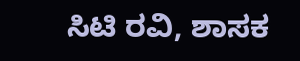ಸಿಟಿ ರವಿ, ಶಾಸಕ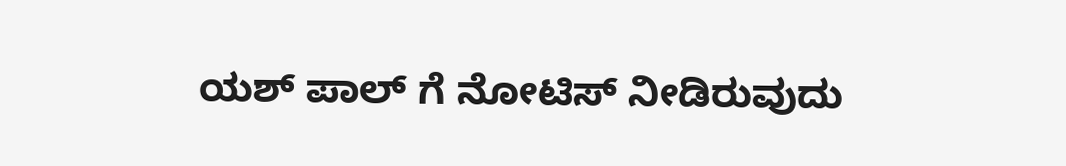ಯಶ್ ಪಾಲ್ ಗೆ ನೋಟಿಸ್ ನೀಡಿರುವುದು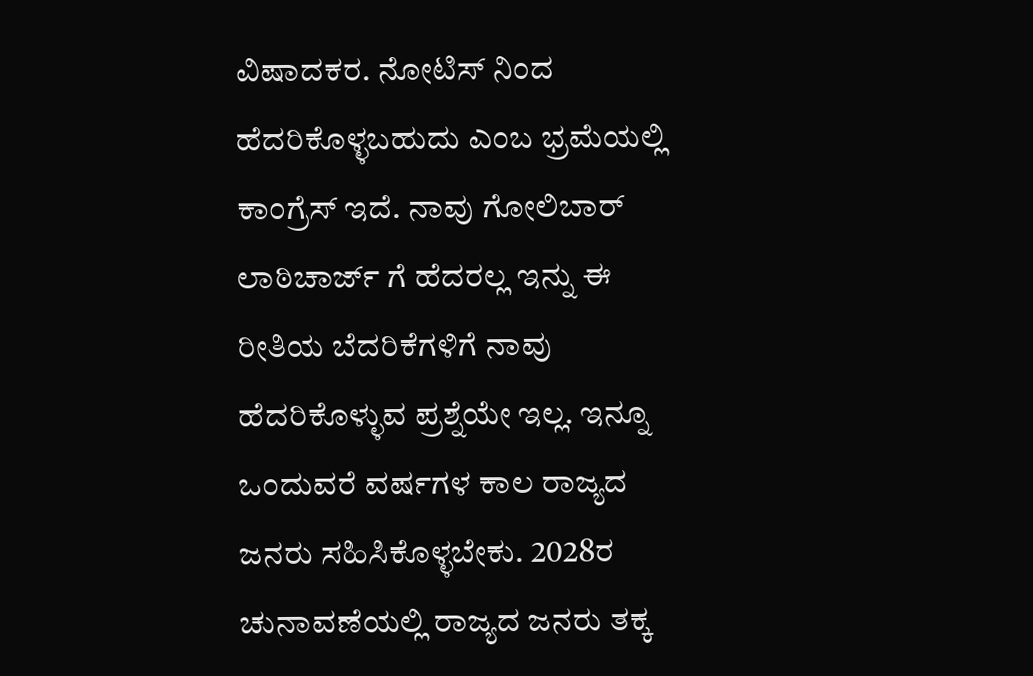ವಿಷಾದಕರ. ನೋಟಿಸ್ ನಿಂದ ಹೆದರಿಕೊಳ್ಳಬಹುದು ಎಂಬ ಭ್ರಮೆಯಲ್ಲಿ ಕಾಂಗ್ರೆಸ್ ಇದೆ. ನಾವು ಗೋಲಿಬಾರ್ ಲಾಠಿಚಾರ್ಜ್ ಗೆ ಹೆದರಲ್ಲ ಇನ್ನು ಈ ರೀತಿಯ ಬೆದರಿಕೆಗಳಿಗೆ ನಾವು ಹೆದರಿಕೊಳ್ಳುವ ಪ್ರಶ್ನೆಯೇ ಇಲ್ಲ. ಇನ್ನೂ ಒಂದುವರೆ ವರ್ಷಗಳ ಕಾಲ ರಾಜ್ಯದ ಜನರು ಸಹಿಸಿಕೊಳ್ಳಬೇಕು. 2028ರ ಚುನಾವಣೆಯಲ್ಲಿ ರಾಜ್ಯದ ಜನರು ತಕ್ಕ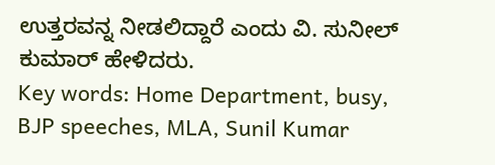ಉತ್ತರವನ್ನ ನೀಡಲಿದ್ದಾರೆ ಎಂದು ವಿ. ಸುನೀಲ್ ಕುಮಾರ್ ಹೇಳಿದರು.
Key words: Home Department, busy, BJP speeches, MLA, Sunil Kumar